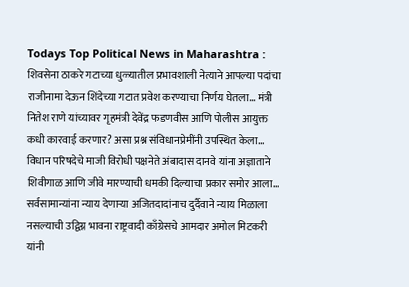Todays Top Political News in Maharashtra : शिवसेना ठाकरे गटाच्या धुळ्यातील प्रभावशाली नेत्याने आपल्या पदांचा राजीनामा देऊन शिंदेच्या गटात प्रवेश करण्याचा निर्णय घेतला… मंत्री नितेश राणे यांच्यावर गृहमंत्री देवेंद्र फडणवीस आणि पोलीस आयुक्त कधी कारवाई करणार? असा प्रश्न संविधानप्रेमींनी उपस्थित केला… विधान परिषदेचे माजी विरोधी पक्षनेते अंबादास दानवे यांना अज्ञाताने शिवीगाळ आणि जीवे मारण्याची धमकी दिल्याचा प्रकार समोर आला… सर्वसामान्यांना न्याय देणाऱ्या अजितदादांनाच दुर्दैवाने न्याय मिळाला नसल्याची उद्विग्न भावना राष्ट्रवादी काँग्रेसचे आमदार अमोल मिटकरी यांनी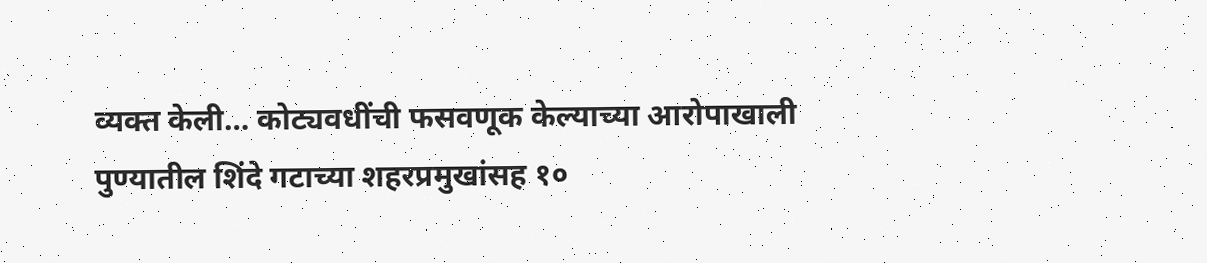व्यक्त केली… कोट्यवधींची फसवणूक केल्याच्या आरोपाखाली पुण्यातील शिंदे गटाच्या शहरप्रमुखांसह १०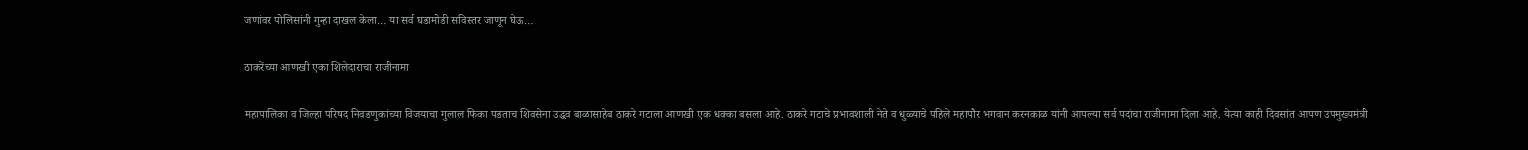जणांवर पोलिसांनी गुन्हा दाखल केला… या सर्व घडामोडी सविस्तर जाणून घेऊ…

ठाकरेंच्या आणखी एका शिलेदाराचा राजीनामा

महापालिका व जिल्हा परिषद निवडणुकांच्या विजयाचा गुलाल फिका पडताच शिवसेना उद्धव बाळासाहेब ठाकरे गटाला आणखी एक धक्का बसला आहे. ठाकरे गटाचे प्रभावशाली नेते व धुळ्याचे पहिले महापौर भगवान करनकाळ यांनी आपल्या सर्व पदांचा राजीनामा दिला आहे. येत्या काही दिवसांत आपण उपमुख्यमंत्री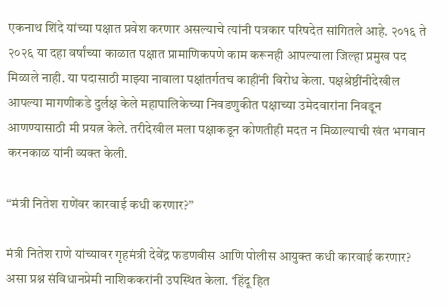एकनाथ शिंदे यांच्या पक्षात प्रवेश करणार असल्याचे त्यांनी पत्रकार परिषदेत सांगितले आहे. २०१६ ते २०२६ या दहा वर्षांच्या काळात पक्षात प्रामाणिकपणे काम करूनही आपल्याला जिल्हा प्रमुख पद मिळाले नाही. या पदासाठी माझ्या नावाला पक्षांतर्गतच काहींनी विरोध केला. पक्षश्रेष्ठींनीदेखील आपल्या मागणीकडे दुर्लक्ष केले महापालिकेच्या निवडणुकीत पक्षाच्या उमेदवारांना निवडून आणण्यासाठी मी प्रयत्न केले. तरीदेखील मला पक्षाकडून कोणतीही मदत न मिळाल्याची खंत भगवान करनकाळ यांनी व्यक्त केली.

“मंत्री नितेश राणेंवर कारवाई कधी करणार?”

मंत्री नितेश राणे यांच्यावर गृहमंत्री देवेंद्र फडणवीस आणि पोलीस आयुक्त कधी कारवाई करणार? असा प्रश्न संविधानप्रेमी नाशिककरांनी उपस्थित केला. ‘हिंदू हित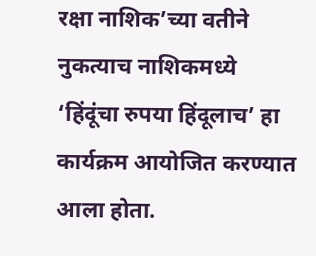रक्षा नाशिक’च्या वतीने नुकत्याच नाशिकमध्ये ‘हिंदूंचा रुपया हिंदूलाच’ हा कार्यक्रम आयोजित करण्यात आला होता.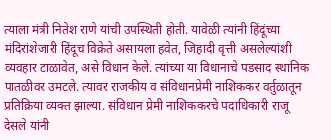त्याला मंत्री नितेश राणे यांची उपस्थिती होती. यावेळी त्यांनी हिंदूंच्या मंदिरांशेजारी हिंदूच विक्रेते असायला हवेत, जिहादी वृत्ती असलेल्यांशी व्यवहार टाळावेत, असे विधान केले. त्यांच्या या विधानाचे पडसाद स्थानिक पातळीवर उमटले. त्यावर राजकीय व संविधानप्रेमी नाशिककर वर्तुळातून प्रतिक्रिया व्यक्त झाल्या. संविधान प्रेमी नाशिककरचे पदाधिकारी राजू देसले यांनी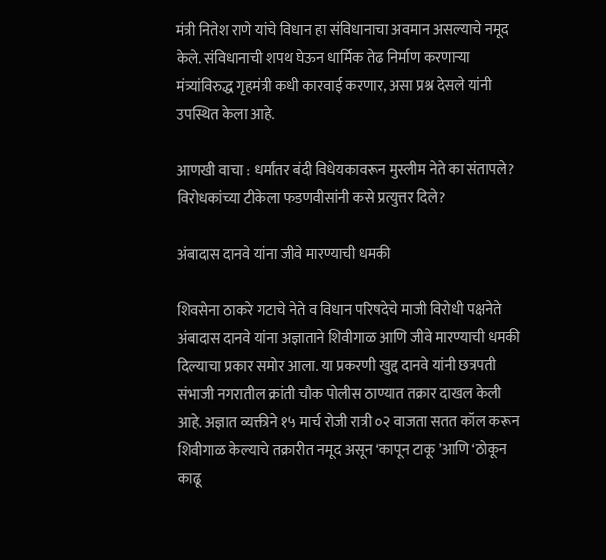मंत्री नितेश राणे यांचे विधान हा संविधानाचा अवमान असल्याचे नमूद केले. संविधानाची शपथ घेऊन धार्मिक तेढ निर्माण करणाऱ्या मंत्र्यांविरुद्ध गृहमंत्री कधी कारवाई करणार, असा प्रश्न देसले यांनी उपस्थित केला आहे.

आणखी वाचा : धर्मांतर बंदी विधेयकावरून मुस्लीम नेते का संतापले? विरोधकांच्या टीकेला फडणवीसांनी कसे प्रत्युत्तर दिले?

अंबादास दानवे यांना जीवे मारण्याची धमकी

शिवसेना ठाकरे गटाचे नेते व विधान परिषदेचे माजी विरोधी पक्षनेते अंबादास दानवे यांना अज्ञाताने शिवीगाळ आणि जीवे मारण्याची धमकी दिल्याचा प्रकार समोर आला. या प्रकरणी खुद्द दानवे यांनी छत्रपती संभाजी नगरातील क्रांती चौक पोलीस ठाण्यात तक्रार दाखल केली आहे. अज्ञात व्यक्तीने १५ मार्च रोजी रात्री ०२ वाजता सतत कॉल करून शिवीगाळ केल्याचे तक्रारीत नमूद असून ‘कापून टाकू ’आणि ‘ठोकून काढू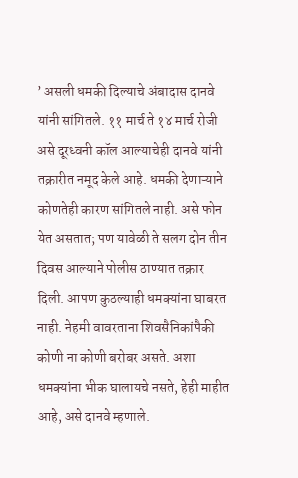’ असली धमकी दिल्याचे अंबादास दानवे यांनी सांगितले. ११ मार्च ते १४ मार्च रोजी असे दूरध्वनी कॉल आल्याचेही दानवे यांनी तक्रारीत नमूद केले आहे. धमकी देणाऱ्याने कोणतेही कारण सांगितले नाही. असे फोन येत असतात; पण यावेळी ते सलग दोन तीन दिवस आल्याने पोलीस ठाण्यात तक्रार दिली. आपण कुठल्याही धमक्यांना घाबरत नाही. नेहमी वावरताना शिवसैनिकांपैकी कोणी ना कोणी बरोबर असते. अशा धमक्यांना भीक घालायचे नसते, हेही माहीत आहे, असे दानवे म्हणाले.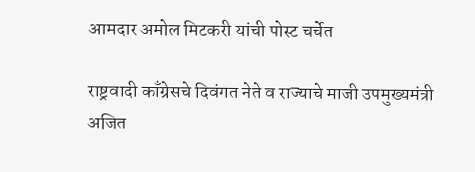आमदार अमोल मिटकरी यांची पोस्ट चर्चेत

राष्ट्रवादी काँग्रेसचे दिवंगत नेते व राज्याचे माजी उपमुख्यमंत्री अजित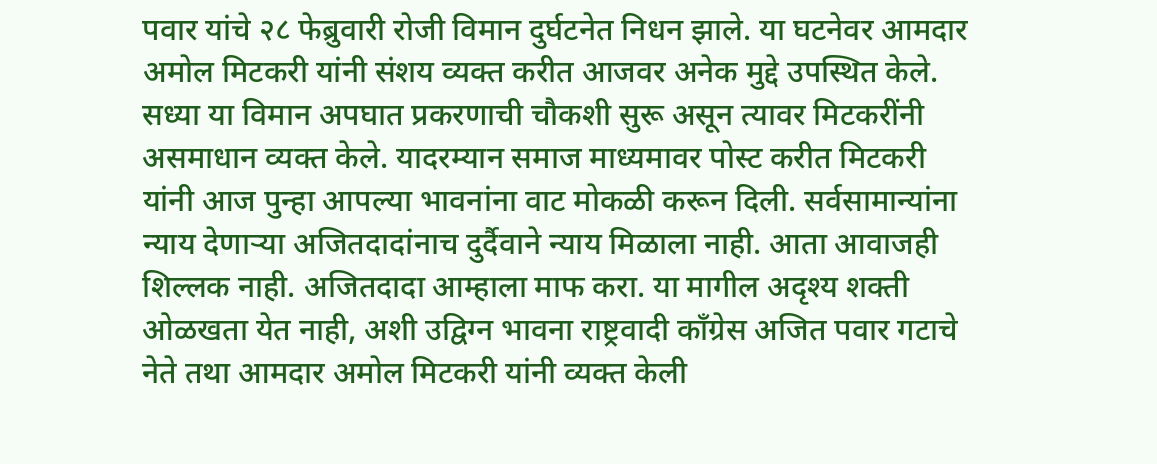पवार यांचे २८ फेब्रुवारी रोजी विमान दुर्घटनेत निधन झाले. या घटनेवर आमदार अमोल मिटकरी यांनी संशय व्यक्त करीत आजवर अनेक मुद्दे उपस्थित केले. सध्या या विमान अपघात प्रकरणाची चौकशी सुरू असून त्यावर मिटकरींनी असमाधान व्यक्त केले. यादरम्यान समाज माध्यमावर पोस्ट करीत मिटकरी यांनी आज पुन्हा आपल्या भावनांना वाट मोकळी करून दिली. सर्वसामान्यांना न्याय देणाऱ्या अजितदादांनाच दुर्दैवाने न्याय मिळाला नाही. आता आवाजही शिल्लक नाही. अजितदादा आम्हाला माफ करा. या मागील अदृश्य शक्ती ओळखता येत नाही, अशी उद्विग्न भावना राष्ट्रवादी काँग्रेस अजित पवार गटाचे नेते तथा आमदार अमोल मिटकरी यांनी व्यक्त केली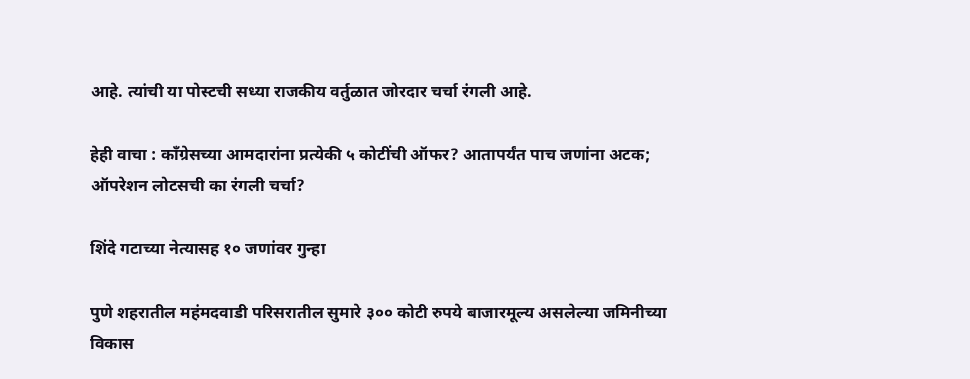आहे. त्यांची या पोस्टची सध्या राजकीय वर्तुळात जोरदार चर्चा रंगली आहे.

हेही वाचा : काँग्रेसच्या आमदारांना प्रत्येकी ५ कोटींची ऑफर? आतापर्यंत पाच जणांना अटक; ऑपरेशन लोटसची का रंगली चर्चा?

शिंदे गटाच्या नेत्यासह १० जणांवर गुन्हा

पुणे शहरातील महंमदवाडी परिसरातील सुमारे ३०० कोटी रुपये बाजारमूल्य असलेल्या जमिनीच्या विकास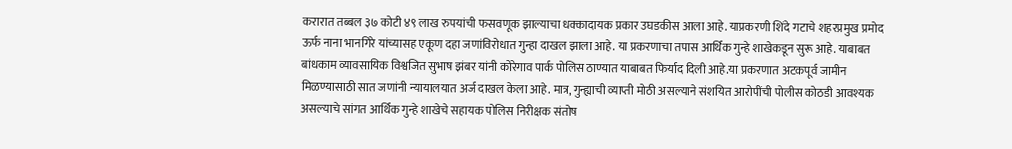करारात तब्बल ३७ कोटी ४९ लाख रुपयांची फसवणूक झाल्याचा धक्कादायक प्रकार उघडकीस आला आहे. याप्रकरणी शिंदे गटाचे शहरप्रमुख प्रमोद ऊर्फ नाना भानगिरे यांच्यासह एकूण दहा जणांविरोधात गुन्हा दाखल झाला आहे. या प्रकरणाचा तपास आर्थिक गुन्हे शाखेकडून सुरू आहे. याबाबत बांधकाम व्यावसायिक विश्वजित सुभाष झंबर यांनी कोरेगाव पार्क पोलिस ठाण्यात याबाबत फिर्याद दिली आहे.या प्रकरणात अटकपूर्व जामीन मिळण्यासाठी सात जणांनी न्यायालयात अर्ज दाखल केला आहे. मात्र, गुन्ह्याची व्याप्ती मोठी असल्याने संशयित आरोपींची पोलीस कोठडी आवश्यक असल्याचे सांगत आर्थिक गुन्हे शाखेचे सहायक पोलिस निरीक्षक संतोष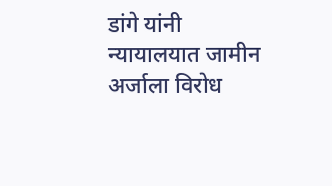डांगे यांनी न्यायालयात जामीन अर्जाला विरोध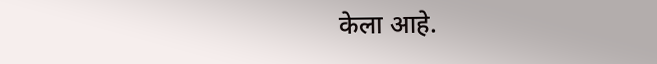केला आहे.